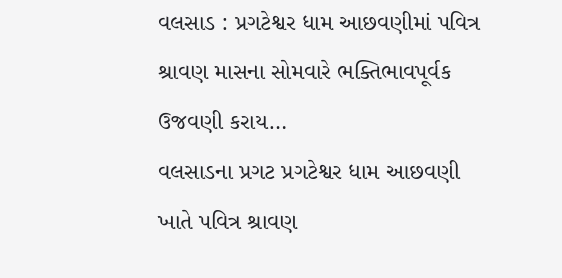વલસાડ : પ્રગટેશ્વર ધામ આછવણીમાં પવિત્ર શ્રાવણ માસના સોમવારે ભક્તિભાવપૂર્વક ઉજવણી કરાય…
વલસાડના પ્રગટ પ્રગટેશ્વર ધામ આછવણી ખાતે પવિત્ર શ્રાવણ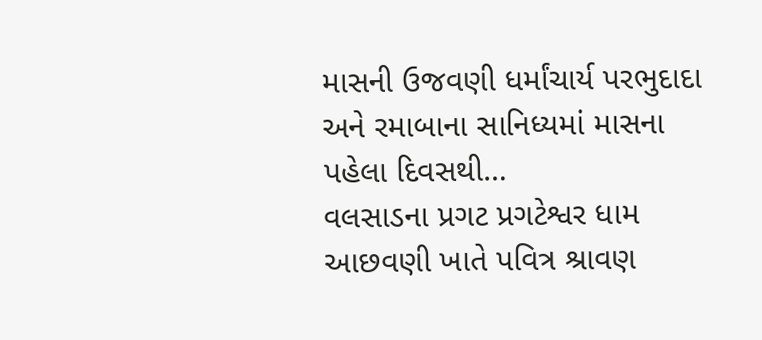માસની ઉજવણી ધર્માંચાર્ય પરભુદાદા અને રમાબાના સાનિધ્યમાં માસના પહેલા દિવસથી…
વલસાડના પ્રગટ પ્રગટેશ્વર ધામ આછવણી ખાતે પવિત્ર શ્રાવણ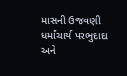માસની ઉજવણી ધર્માંચાર્ય પરભુદાદા અને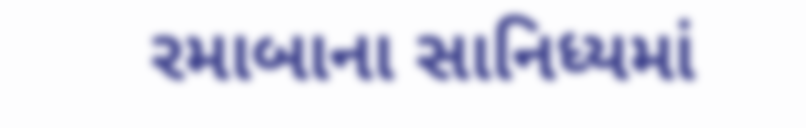રમાબાના સાનિધ્યમાં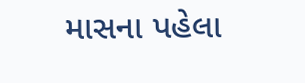માસના પહેલા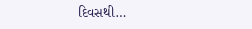દિવસથી…